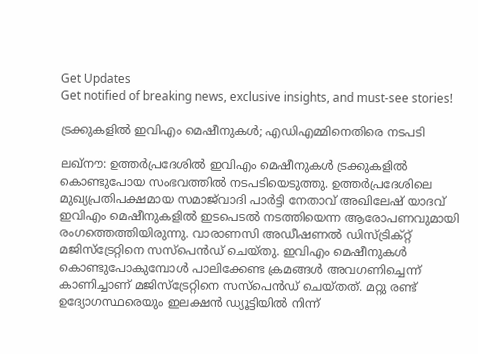Get Updates
Get notified of breaking news, exclusive insights, and must-see stories!

ട്രക്കുകളിൽ ഇവിഎം മെഷീനുകൾ; എഡിഎമ്മിനെതിരെ നടപടി

ലഖ്‌നൗ: ഉത്തർപ്രദേശിൽ ഇവിഎം മെഷീനുകൾ ട്രക്കുകളിൽ കൊണ്ടുപോയ സംഭവത്തിൽ നടപടിയെടുത്തു. ഉത്തർപ്രദേശിലെ മുഖ്യപ്രതിപക്ഷമായ സമാജ്‌വാദി പാർട്ടി നേതാവ് അഖിലേഷ്‌ യാദവ് ഇവിഎം മെഷീനുകളിൽ ഇടപെടൽ നടത്തിയെന്ന ആരോപണവുമായി രംഗത്തെത്തിയിരുന്നു. വാരാണസി അഡീഷണൽ ഡിസ്‌ട്രിക്‌റ്റ് മജിസ്‌ട്രേറ്റിനെ സസ്‌പെൻഡ് ചെയ്‌തു. ഇവിഎം മെഷീനുകൾ കൊണ്ടുപോകുമ്പോൾ പാലിക്കേണ്ട ക്രമങ്ങൾ അവഗണിച്ചെന്ന് കാണിച്ചാണ് മജിസ്‌ട്രേറ്റിനെ സസ്‌പെൻഡ് ചെയ്‌തത്. മറ്റു രണ്ട് ഉദ്യോഗസ്ഥരെയും ഇലക്ഷൻ ഡ്യൂട്ടിയിൽ നിന്ന്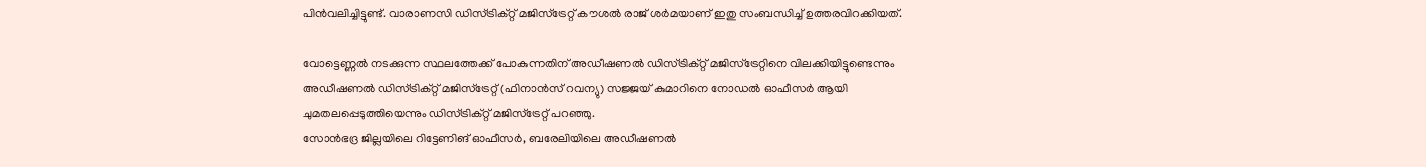പിൻവലിച്ചിട്ടുണ്ട്. വാരാണസി ഡിസ്‌ട്രിക്‌റ്റ് മജിസ്‌ട്രേറ്റ് കൗശൽ രാജ്‌ ശർമയാണ് ഇതു സംബന്ധിച്ച് ഉത്തരവിറക്കിയത്.

വോട്ടെണ്ണൽ നടക്കുന്ന സ്ഥലത്തേക്ക് പോകുന്നതിന് അഡീഷണൽ ഡിസ്‌ട്രിക്‌റ്റ് മജിസ്‌ട്രേറ്റിനെ വിലക്കിയിട്ടുണ്ടെന്നും അഡീഷണൽ ഡിസ്‌ട്രിക്‌റ്റ് മജിസ്‌ട്രേറ്റ് (ഫിനാൻസ് റവന്യു) സജ്ജയ്‌ കുമാറിനെ നോഡൽ ഓഫീസർ ആയി ചുമതലപ്പെടുത്തിയെന്നും ഡിസ്‌ട്രിക്‌റ്റ് മജിസ്ട്രേറ്റ് പറഞ്ഞു.
സോൻഭദ്ര ജില്ലയിലെ റിട്ടേണിങ് ഓഫീസർ, ബരേലിയിലെ അഡീഷണൽ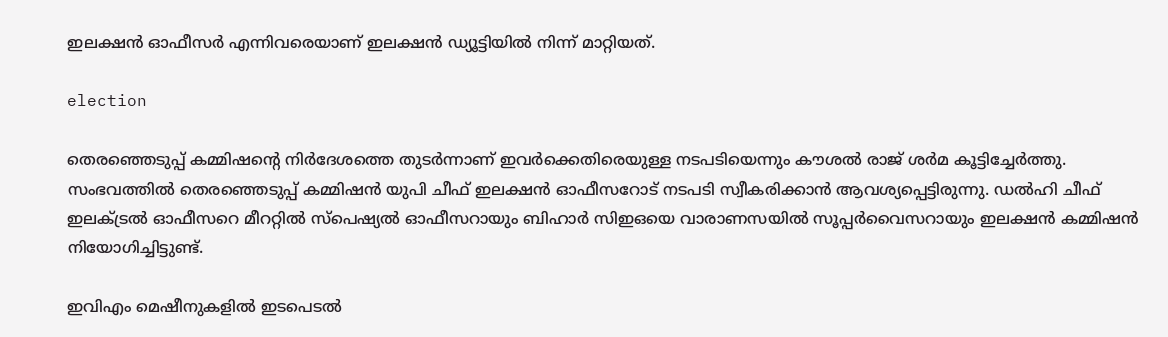ഇലക്ഷൻ ഓഫീസർ എന്നിവരെയാണ് ഇലക്ഷൻ ഡ്യൂട്ടിയിൽ നിന്ന് മാറ്റിയത്.

election

തെരഞ്ഞെടുപ്പ് കമ്മിഷന്‍റെ നിർദേശത്തെ തുടർന്നാണ് ഇവർക്കെതിരെയുള്ള നടപടിയെന്നും കൗശൽ രാജ്‌ ശർമ കൂട്ടിച്ചേർത്തു. സംഭവത്തിൽ തെരഞ്ഞെടുപ്പ് കമ്മിഷൻ യുപി ചീഫ് ഇലക്ഷൻ ഓഫീസറോട് നടപടി സ്വീകരിക്കാൻ ആവശ്യപ്പെട്ടിരുന്നു. ഡൽഹി ചീഫ് ഇലക്‌ട്രൽ ഓഫീസറെ മീററ്റിൽ സ്‌പെഷ്യൽ ഓഫീസറായും ബിഹാർ സിഇഒയെ വാരാണസയിൽ സൂപ്പർവൈസറായും ഇലക്ഷൻ കമ്മിഷൻ നിയോഗിച്ചിട്ടുണ്ട്.

ഇവിഎം മെഷീനുകളിൽ ഇടപെടൽ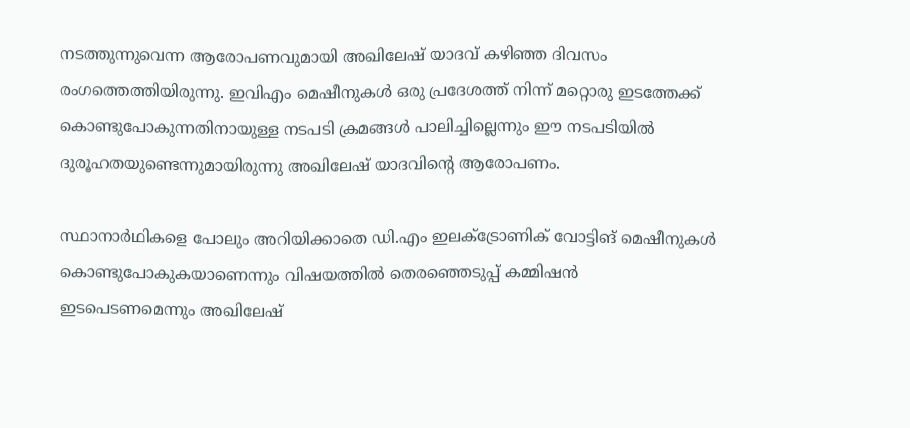നടത്തുന്നുവെന്ന ആരോപണവുമായി അഖിലേഷ്‌ യാദവ്‌ കഴിഞ്ഞ ദിവസം രംഗത്തെത്തിയിരുന്നു. ഇവിഎം മെഷീനുകൾ ഒരു പ്രദേശത്ത് നിന്ന് മറ്റൊരു ഇടത്തേക്ക് കൊണ്ടുപോകുന്നതിനായുള്ള നടപടി ക്രമങ്ങൾ പാലിച്ചില്ലെന്നും ഈ നടപടിയിൽ ദുരൂഹതയുണ്ടെന്നുമായിരുന്നു അഖിലേഷ്‌ യാദവിന്‍റെ ആരോപണം.

സ്ഥാനാർഥികളെ പോലും അറിയിക്കാതെ ഡി.എം ഇലക്‌ട്രോണിക് വോട്ടിങ് മെഷീനുകൾ കൊണ്ടുപോകുകയാണെന്നും വിഷയത്തിൽ തെരഞ്ഞെടുപ്പ് കമ്മിഷൻ ഇടപെടണമെന്നും അഖിലേഷ്‌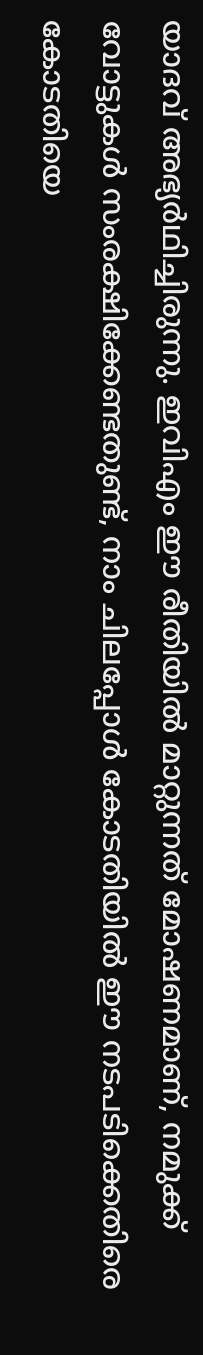യാദവ് അഭ്യർഥിച്ചിരുന്നു. ഇവിഎം ഈ രീതിയിൽ മാറ്റുന്നത് മോഷണമാണ്, നമുക്ക് വോട്ടുകൾ സംരക്ഷിക്കേണ്ടതുണ്ട്, നാം ചിലപ്പോൾ കോടതിയിൽ ഈ നടപടിക്കെതിരെ കോടതിയെ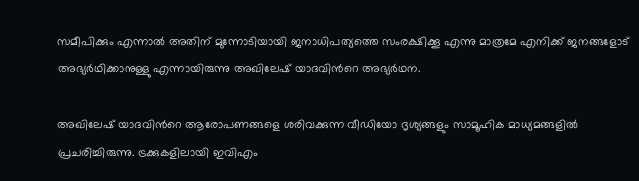സമീപിക്കും എന്നാൽ അതിന് മുന്നോടിയായി ജനാധിപത്യത്തെ സംരക്ഷിക്കൂ എന്നു മാത്രമേ എനിക്ക് ജനങ്ങളോട് അഭ്യർഥിക്കാനുള്ളു എന്നായിരുന്നു അഖിലേഷ്‌ യാദവിന്‍റെ അഭ്യർഥന.

അഖിലേഷ് യാദവിന്‍റെ ആരോപണങ്ങളെ ശരിവക്കുന്ന വീഡിയോ ദൃശ്യങ്ങളും സാമൂഹിക മാധ്യമങ്ങളിൽ പ്രചരിച്ചിരുന്നു. ട്രക്കുകളിലായി ഇവിഎം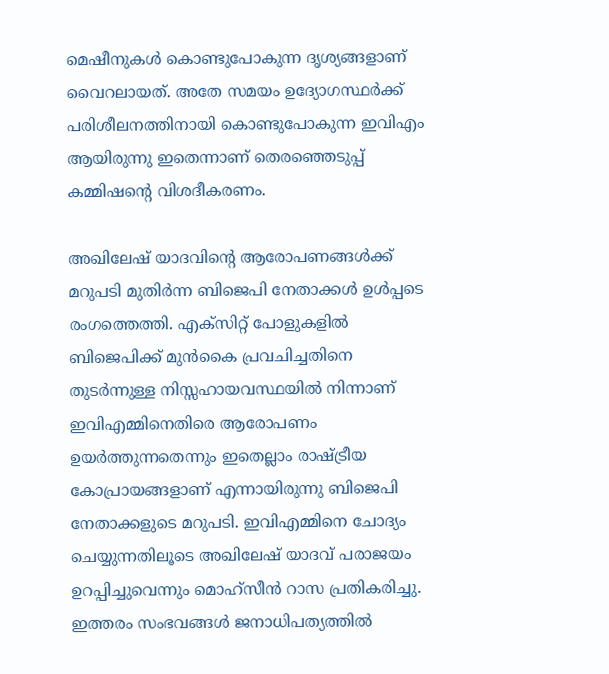മെഷീനുകൾ കൊണ്ടുപോകുന്ന ദൃശ്യങ്ങളാണ് വൈറലായത്. അതേ സമയം ഉദ്യോഗസ്ഥർക്ക് പരിശീലനത്തിനായി കൊണ്ടുപോകുന്ന ഇവിഎം ആയിരുന്നു ഇതെന്നാണ് തെരഞ്ഞെടുപ്പ് കമ്മിഷന്‍റെ വിശദീകരണം.

അഖിലേഷ് യാദവിന്‍റെ ആരോപണങ്ങൾക്ക് മറുപടി മുതിർന്ന ബിജെപി നേതാക്കൾ ഉൾപ്പടെ രംഗത്തെത്തി. എക്‌സിറ്റ് പോളുകളിൽ ബിജെപിക്ക് മുൻകൈ പ്രവചിച്ചതിനെ തുടർന്നുള്ള നിസ്സഹായവസ്ഥയിൽ നിന്നാണ് ഇവിഎമ്മിനെതിരെ ആരോപണം ഉയർത്തുന്നതെന്നും ഇതെല്ലാം രാഷ്‌ട്രീയ കോപ്രായങ്ങളാണ് എന്നായിരുന്നു ബിജെപി നേതാക്കളുടെ മറുപടി. ഇവിഎമ്മിനെ ചോദ്യം ചെയ്യുന്നതിലൂടെ അഖിലേഷ്‌ യാദവ് പരാജയം ഉറപ്പിച്ചുവെന്നും മൊഹ്‌സീൻ റാസ പ്രതികരിച്ചു. ഇത്തരം സംഭവങ്ങൾ ജനാധിപത്യത്തിൽ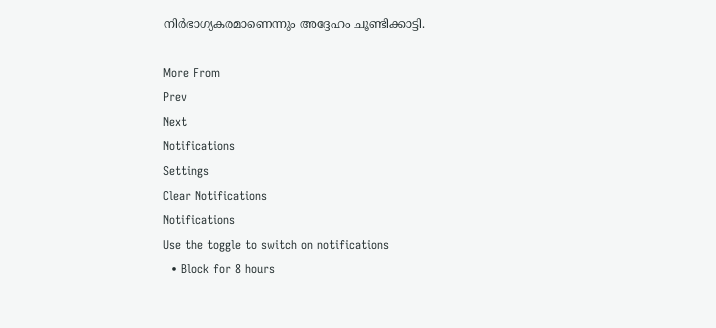നിർഭാഗ്യകരമാണെന്നും അദ്ദേഹം ചൂണ്ടിക്കാട്ടി.

More From
Prev
Next
Notifications
Settings
Clear Notifications
Notifications
Use the toggle to switch on notifications
  • Block for 8 hours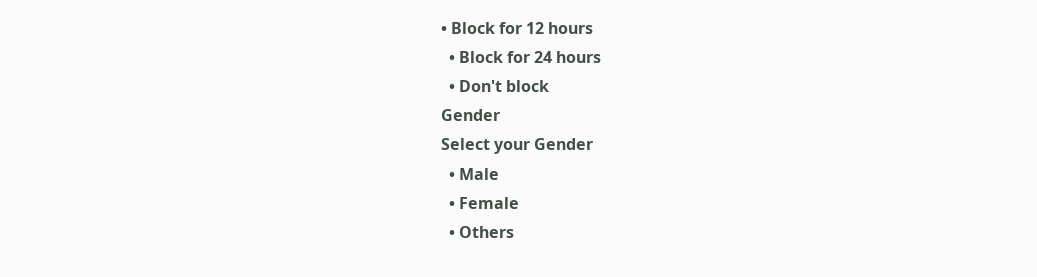• Block for 12 hours
  • Block for 24 hours
  • Don't block
Gender
Select your Gender
  • Male
  • Female
  • Others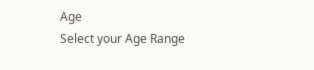Age
Select your Age Range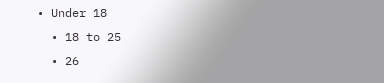• Under 18
  • 18 to 25
  • 26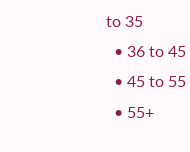to 35
  • 36 to 45
  • 45 to 55
  • 55+